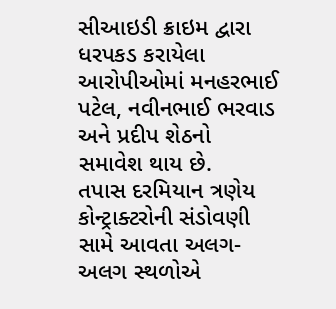સીઆઇડી ક્રાઇમ દ્વારા ધરપકડ કરાયેલા આરોપીઓમાં મનહરભાઈ પટેલ, નવીનભાઈ ભરવાડ અને પ્રદીપ શેઠનો સમાવેશ થાય છે.
તપાસ દરમિયાન ત્રણેય કોન્ટ્રાક્ટરોની સંડોવણી સામે આવતા અલગ-અલગ સ્થળોએ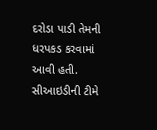દરોડા પાડી તેમની ધરપકડ કરવામાં આવી હતી. સીઆઇડીની ટીમે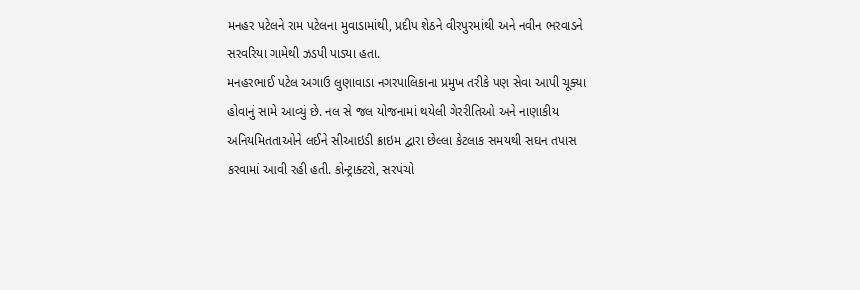મનહર પટેલને રામ પટેલના મુવાડામાંથી, પ્રદીપ શેઠને વીરપુરમાંથી અને નવીન ભરવાડને સરવરિયા ગામેથી ઝડપી પાડ્યા હતા.
મનહરભાઈ પટેલ અગાઉ લુણાવાડા નગરપાલિકાના પ્રમુખ તરીકે પણ સેવા આપી ચૂક્યા હોવાનું સામે આવ્યું છે. નલ સે જલ યોજનામાં થયેલી ગેરરીતિઓ અને નાણાકીય અનિયમિતતાઓને લઈને સીઆઇડી ક્રાઇમ દ્વારા છેલ્લા કેટલાક સમયથી સઘન તપાસ કરવામાં આવી રહી હતી. કોન્ટ્રાક્ટરો, સરપંચો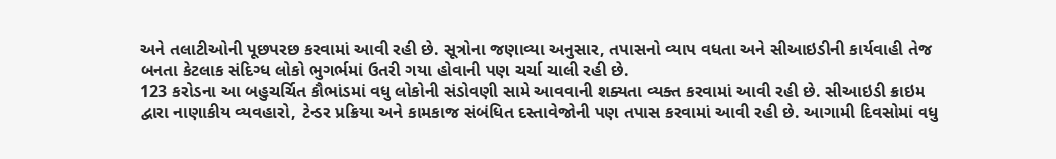અને તલાટીઓની પૂછપરછ કરવામાં આવી રહી છે. સૂત્રોના જણાવ્યા અનુસાર, તપાસનો વ્યાપ વધતા અને સીઆઇડીની કાર્યવાહી તેજ બનતા કેટલાક સંદિગ્ધ લોકો ભુગર્ભમાં ઉતરી ગયા હોવાની પણ ચર્ચા ચાલી રહી છે.
123 કરોડના આ બહુચર્ચિત કૌભાંડમાં વધુ લોકોની સંડોવણી સામે આવવાની શક્યતા વ્યક્ત કરવામાં આવી રહી છે. સીઆઇડી ક્રાઇમ દ્વારા નાણાકીય વ્યવહારો, ટેન્ડર પ્રક્રિયા અને કામકાજ સંબંધિત દસ્તાવેજોની પણ તપાસ કરવામાં આવી રહી છે. આગામી દિવસોમાં વધુ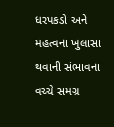ધરપકડો અને મહત્વના ખુલાસા થવાની સંભાવના વચ્ચે સમગ્ર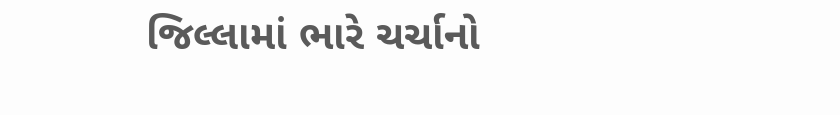જિલ્લામાં ભારે ચર્ચાનો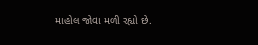માહોલ જોવા મળી રહ્યો છે.